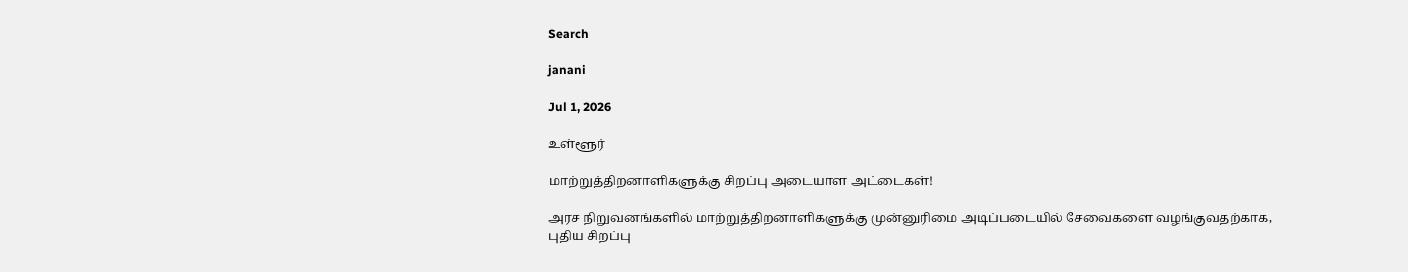Search

janani

Jul 1, 2026

உள்ளூர்

மாற்றுத்திறனாளிகளுக்கு சிறப்பு அடையாள அட்டைகள்!

அரச நிறுவனங்களில் மாற்றுத்திறனாளிகளுக்கு முன்னுரிமை அடிப்படையில் சேவைகளை வழங்குவதற்காக, புதிய சிறப்பு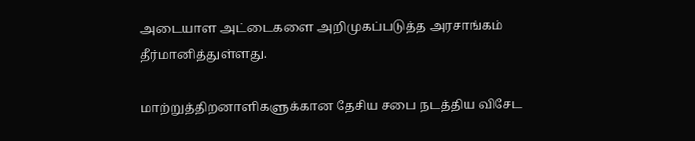அடையாள அட்டைகளை அறிமுகப்படுத்த அரசாங்கம் தீர்மானித்துள்ளது.

மாற்றுத்திறனாளிகளுக்கான தேசிய சபை நடத்திய விசேட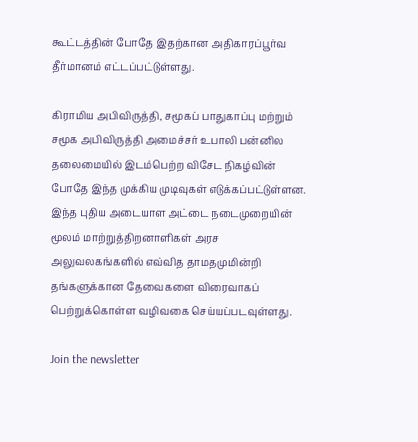கூட்டத்தின் போதே இதற்கான அதிகாரப்பூர்வ தீர்மானம் எட்டப்பட்டுள்ளது.

கிராமிய அபிவிருத்தி, சமூகப் பாதுகாப்பு மற்றும் சமூக அபிவிருத்தி அமைச்சர் உபாலி பன்னில தலைமையில் இடம்பெற்ற விசேட நிகழ்வின் போதே இந்த முக்கிய முடிவுகள் எடுக்கப்பட்டுள்ளன. இந்த புதிய அடையாள அட்டை நடைமுறையின் மூலம் மாற்றுத்திறனாளிகள் அரச அலுவலகங்களில் எவ்வித தாமதமுமின்றி தங்களுக்கான தேவைகளை விரைவாகப் பெற்றுக்கொள்ள வழிவகை செய்யப்படவுள்ளது.

Join the newsletter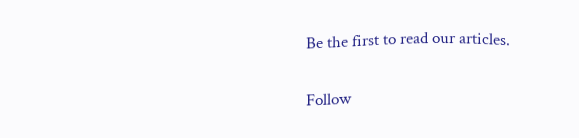Be the first to read our articles.

Follow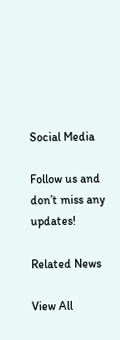Social Media

Follow us and don’t miss any updates!

Related News

View All